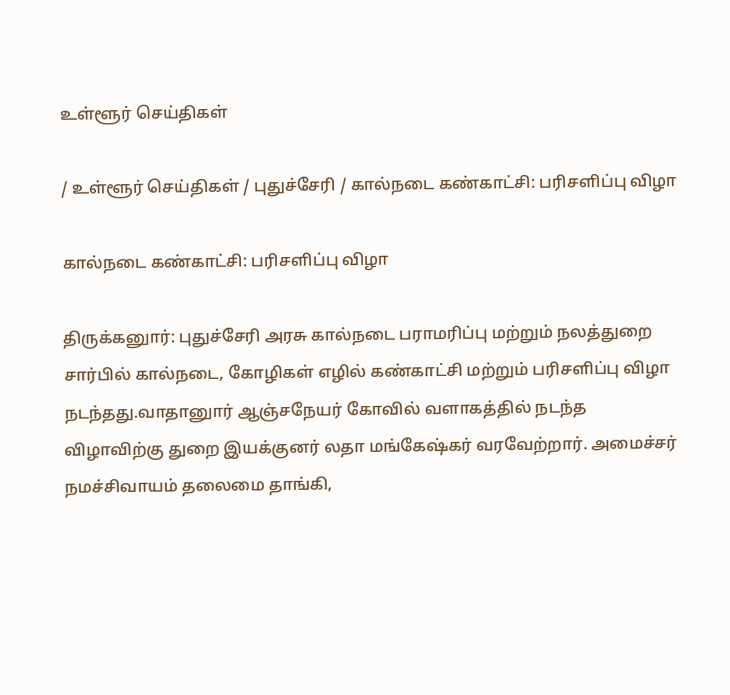உள்ளூர் செய்திகள்

/ உள்ளூர் செய்திகள் / புதுச்சேரி / கால்நடை கண்காட்சி: பரிசளிப்பு விழா

கால்நடை கண்காட்சி: பரிசளிப்பு விழா

திருக்கனுார்: புதுச்சேரி அரசு கால்நடை பராமரிப்பு மற்றும் நலத்துறை சார்பில் கால்நடை, கோழிகள் எழில் கண்காட்சி மற்றும் பரிசளிப்பு விழா நடந்தது.வாதானுார் ஆஞ்சநேயர் கோவில் வளாகத்தில் நடந்த விழாவிற்கு துறை இயக்குனர் லதா மங்கேஷ்கர் வரவேற்றார். அமைச்சர் நமச்சிவாயம் தலைமை தாங்கி,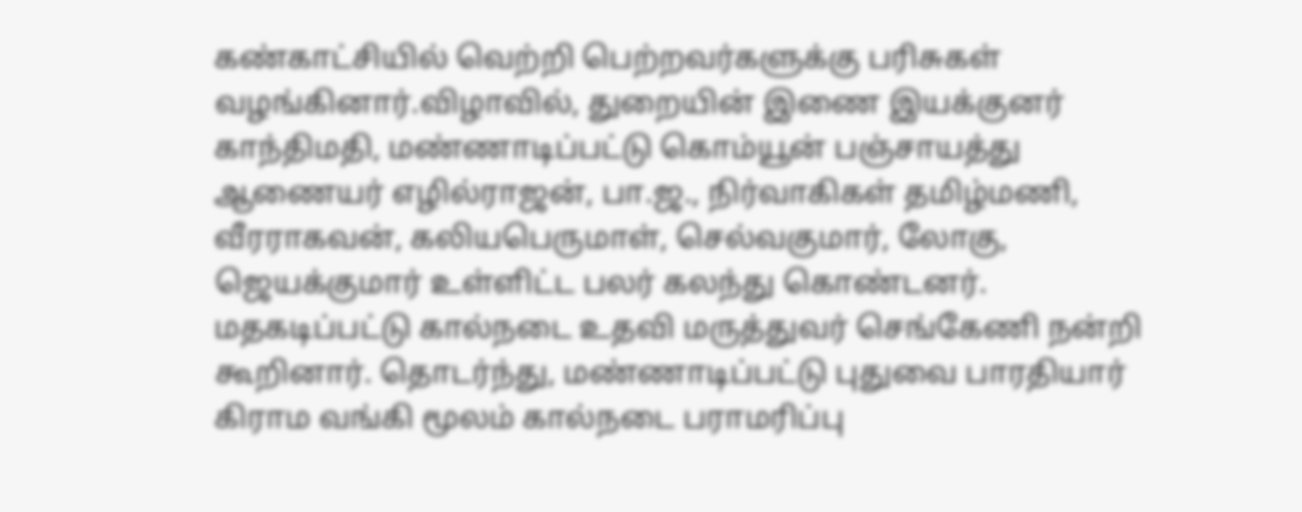கண்காட்சியில் வெற்றி பெற்றவர்களுக்கு பரிசுகள் வழங்கினார்.விழாவில், துறையின் இணை இயக்குனர் காந்திமதி, மண்ணாடிப்பட்டு கொம்யூன் பஞ்சாயத்து ஆணையர் எழில்ராஜன், பா.ஜ., நிர்வாகிகள் தமிழ்மணி, வீரராகவன், கலியபெருமாள், செல்வகுமார், லோகு, ஜெயக்குமார் உள்ளிட்ட பலர் கலந்து கொண்டனர். மதகடிப்பட்டு கால்நடை உதவி மருத்துவர் செங்கேணி நன்றி கூறினார். தொடர்ந்து, மண்ணாடிப்பட்டு புதுவை பாரதியார் கிராம வங்கி மூலம் கால்நடை பராமரிப்பு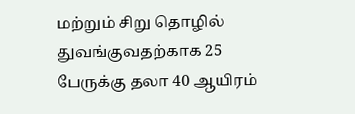மற்றும் சிறு தொழில் துவங்குவதற்காக 25 பேருக்கு தலா 40 ஆயிரம்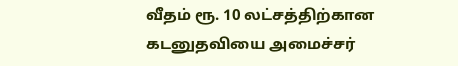வீதம் ரூ. 10 லட்சத்திற்கான கடனுதவியை அமைச்சர்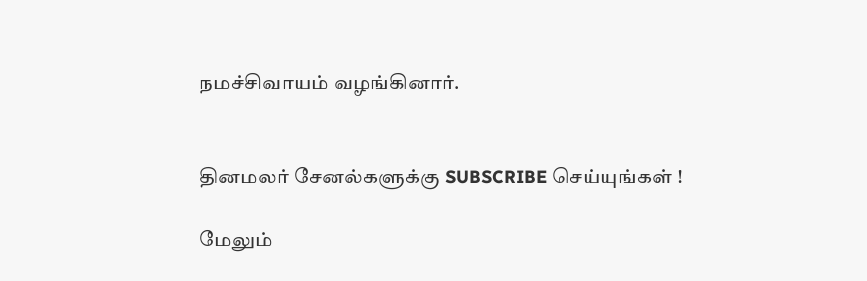நமச்சிவாயம் வழங்கினார்.


தினமலர் சேனல்களுக்கு SUBSCRIBE செய்யுங்கள் !

மேலும்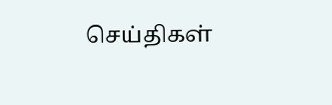செய்திகள்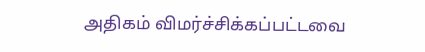அதிகம் விமர்ச்சிக்கப்பட்டவை